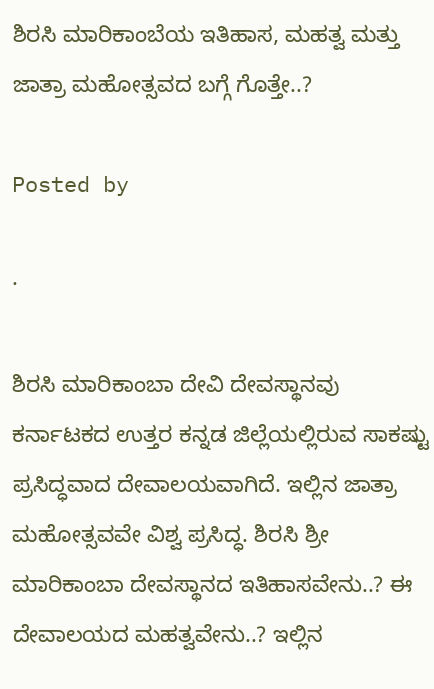ಶಿರಸಿ ಮಾರಿಕಾಂಬೆಯ ಇತಿಹಾಸ, ಮಹತ್ವ ಮತ್ತು ಜಾತ್ರಾ ಮಹೋತ್ಸವದ ಬಗ್ಗೆ ಗೊತ್ತೇ..?

Posted by

·

ಶಿರಸಿ ಮಾರಿಕಾಂಬಾ ದೇವಿ ದೇವಸ್ಥಾನವು ಕರ್ನಾಟಕದ ಉತ್ತರ ಕನ್ನಡ ಜಿಲ್ಲೆಯಲ್ಲಿರುವ ಸಾಕಷ್ಟು ಪ್ರಸಿದ್ಧವಾದ ದೇವಾಲಯವಾಗಿದೆ. ಇಲ್ಲಿನ ಜಾತ್ರಾ ಮಹೋತ್ಸವವೇ ವಿಶ್ವ ಪ್ರಸಿದ್ಧ. ಶಿರಸಿ ಶ್ರೀ ಮಾರಿಕಾಂಬಾ ದೇವಸ್ಥಾನದ ಇತಿಹಾಸವೇನು..? ಈ ದೇವಾಲಯದ ಮಹತ್ವವೇನು..? ಇಲ್ಲಿನ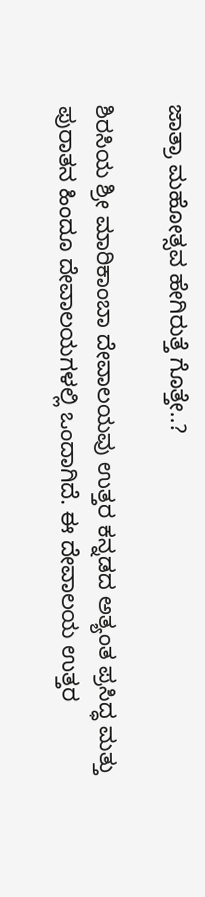ಜಾತ್ರಾ ಮಹೋತ್ಸವ ಹೇಗಿರುತ್ತೆ ಗೊತ್ತೇ..?

ಶಿರಸಿಯ ಶ್ರೀ ಮಾರಿಕಾಂಬಾ ದೇವಾಲಯವು ಉತ್ತರ ಕನ್ನಡದ ಅತ್ಯಂತ ಪ್ರಸಿದ್ಧ ಮತ್ತು ಪುರಾತನ ಹಿಂದೂ ದೇವಾಲಯಗಳಲ್ಲಿ ಒಂದಾಗಿದೆ. ಈ ದೇವಾಲಯ ಉತ್ತರ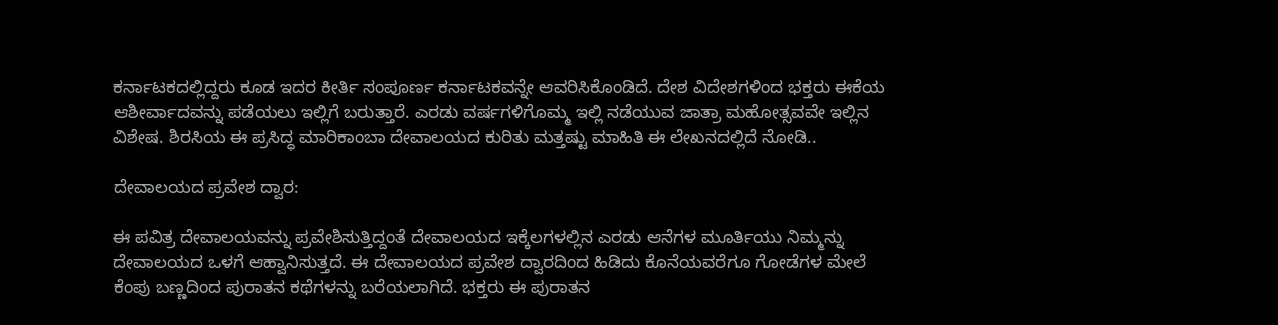ಕರ್ನಾಟಕದಲ್ಲಿದ್ದರು ಕೂಡ ಇದರ ಕೀರ್ತಿ ಸಂಪೂರ್ಣ ಕರ್ನಾಟಕವನ್ನೇ ಆವರಿಸಿಕೊಂಡಿದೆ. ದೇಶ ವಿದೇಶಗಳಿಂದ ಭಕ್ತರು ಈಕೆಯ ಆಶೀರ್ವಾದವನ್ನು ಪಡೆಯಲು ಇಲ್ಲಿಗೆ ಬರುತ್ತಾರೆ. ಎರಡು ವರ್ಷಗಳಿಗೊಮ್ಮ ಇಲ್ಲಿ ನಡೆಯುವ ಜಾತ್ರಾ ಮಹೋತ್ಸವವೇ ಇಲ್ಲಿನ ವಿಶೇಷ. ಶಿರಸಿಯ ಈ ಪ್ರಸಿದ್ಧ ಮಾರಿಕಾಂಬಾ ದೇವಾಲಯದ ಕುರಿತು ಮತ್ತಷ್ಟು ಮಾಹಿತಿ ಈ ಲೇಖನದಲ್ಲಿದೆ ನೋಡಿ..

ದೇವಾಲಯದ ಪ್ರವೇಶ ದ್ವಾರ:

ಈ ಪವಿತ್ರ ದೇವಾಲಯವನ್ನು ಪ್ರವೇಶಿಸುತ್ತಿದ್ದಂತೆ ದೇವಾಲಯದ ಇಕ್ಕೆಲಗಳಲ್ಲಿನ ಎರಡು ಆನೆಗಳ ಮೂರ್ತಿಯು ನಿಮ್ಮನ್ನು ದೇವಾಲಯದ ಒಳಗೆ ಆಹ್ವಾನಿಸುತ್ತದೆ. ಈ ದೇವಾಲಯದ ಪ್ರವೇಶ ದ್ವಾರದಿಂದ ಹಿಡಿದು ಕೊನೆಯವರೆಗೂ ಗೋಡೆಗಳ ಮೇಲೆ ಕೆಂಪು ಬಣ್ಣದಿಂದ ಪುರಾತನ ಕಥೆಗಳನ್ನು ಬರೆಯಲಾಗಿದೆ. ಭಕ್ತರು ಈ ಪುರಾತನ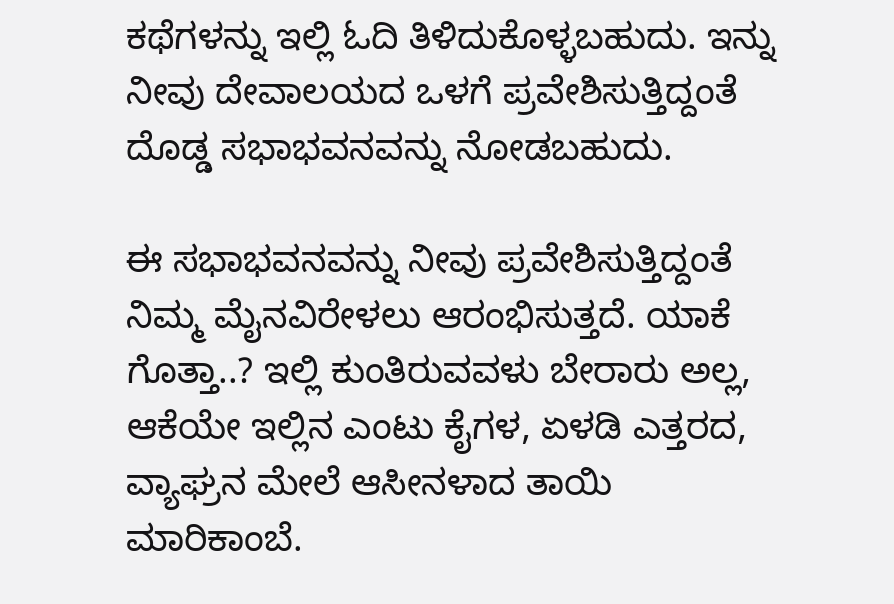ಕಥೆಗಳನ್ನು ಇಲ್ಲಿ ಓದಿ ತಿಳಿದುಕೊಳ್ಳಬಹುದು. ಇನ್ನು ನೀವು ದೇವಾಲಯದ ಒಳಗೆ ಪ್ರವೇಶಿಸುತ್ತಿದ್ದಂತೆ ದೊಡ್ಡ ಸಭಾಭವನವನ್ನು ನೋಡಬಹುದು.

ಈ ಸಭಾಭವನವನ್ನು ನೀವು ಪ್ರವೇಶಿಸುತ್ತಿದ್ದಂತೆ ನಿಮ್ಮ ಮೈನವಿರೇಳಲು ಆರಂಭಿಸುತ್ತದೆ. ಯಾಕೆ ಗೊತ್ತಾ..? ಇಲ್ಲಿ ಕುಂತಿರುವವಳು ಬೇರಾರು ಅಲ್ಲ, ಆಕೆಯೇ ಇಲ್ಲಿನ ಎಂಟು ಕೈಗಳ, ಏಳಡಿ ಎತ್ತರದ, ವ್ಯಾಘ್ರನ ಮೇಲೆ ಆಸೀನಳಾದ ತಾಯಿ ಮಾರಿಕಾಂಬೆ.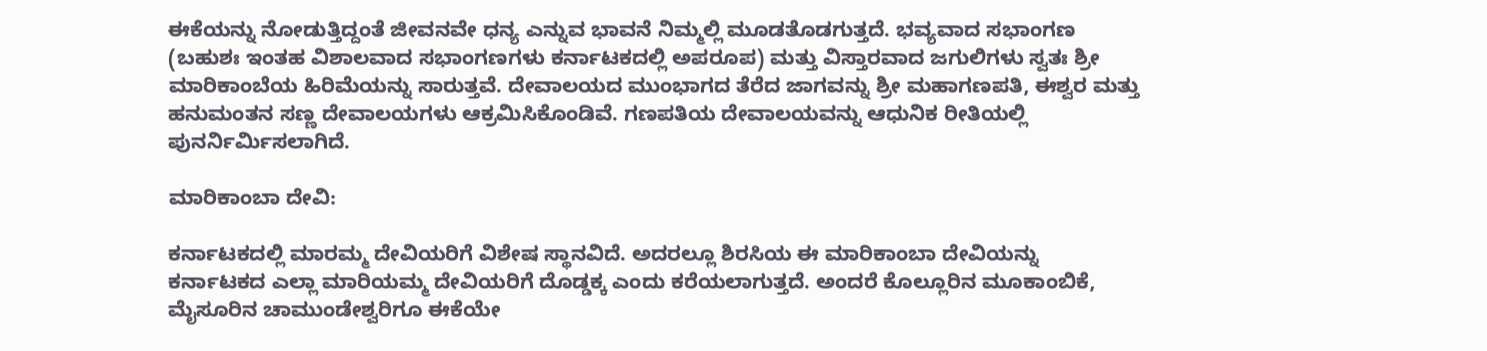ಈಕೆಯನ್ನು ನೋಡುತ್ತಿದ್ದಂತೆ ಜೀವನವೇ ಧನ್ಯ ಎನ್ನುವ ಭಾವನೆ ನಿಮ್ಮಲ್ಲಿ ಮೂಡತೊಡಗುತ್ತದೆ. ಭವ್ಯವಾದ ಸಭಾಂಗಣ (ಬಹುಶಃ ಇಂತಹ ವಿಶಾಲವಾದ ಸಭಾಂಗಣಗಳು ಕರ್ನಾಟಕದಲ್ಲಿ ಅಪರೂಪ) ಮತ್ತು ವಿಸ್ತಾರವಾದ ಜಗುಲಿಗಳು ಸ್ವತಃ ಶ್ರೀ ಮಾರಿಕಾಂಬೆಯ ಹಿರಿಮೆಯನ್ನು ಸಾರುತ್ತವೆ. ದೇವಾಲಯದ ಮುಂಭಾಗದ ತೆರೆದ ಜಾಗವನ್ನು ಶ್ರೀ ಮಹಾಗಣಪತಿ, ಈಶ್ವರ ಮತ್ತು ಹನುಮಂತನ ಸಣ್ಣ ದೇವಾಲಯಗಳು ಆಕ್ರಮಿಸಿಕೊಂಡಿವೆ. ಗಣಪತಿಯ ದೇವಾಲಯವನ್ನು ಆಧುನಿಕ ರೀತಿಯಲ್ಲಿ ಪುನರ್ನಿರ್ಮಿಸಲಾಗಿದೆ.

ಮಾರಿಕಾಂಬಾ ದೇವಿ:

ಕರ್ನಾಟಕದಲ್ಲಿ ಮಾರಮ್ಮ ದೇವಿಯರಿಗೆ ವಿಶೇಷ ಸ್ಥಾನವಿದೆ. ಅದರಲ್ಲೂ ಶಿರಸಿಯ ಈ ಮಾರಿಕಾಂಬಾ ದೇವಿಯನ್ನು ಕರ್ನಾಟಕದ ಎಲ್ಲಾ ಮಾರಿಯಮ್ಮ ದೇವಿಯರಿಗೆ ದೊಡ್ಡಕ್ಕ ಎಂದು ಕರೆಯಲಾಗುತ್ತದೆ. ಅಂದರೆ ಕೊಲ್ಲೂರಿನ ಮೂಕಾಂಬಿಕೆ, ಮೈಸೂರಿನ ಚಾಮುಂಡೇಶ್ವರಿಗೂ ಈಕೆಯೇ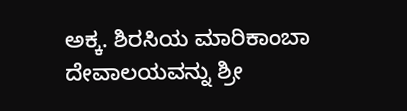ಅಕ್ಕ. ಶಿರಸಿಯ ಮಾರಿಕಾಂಬಾ ದೇವಾಲಯವನ್ನು ಶ್ರೀ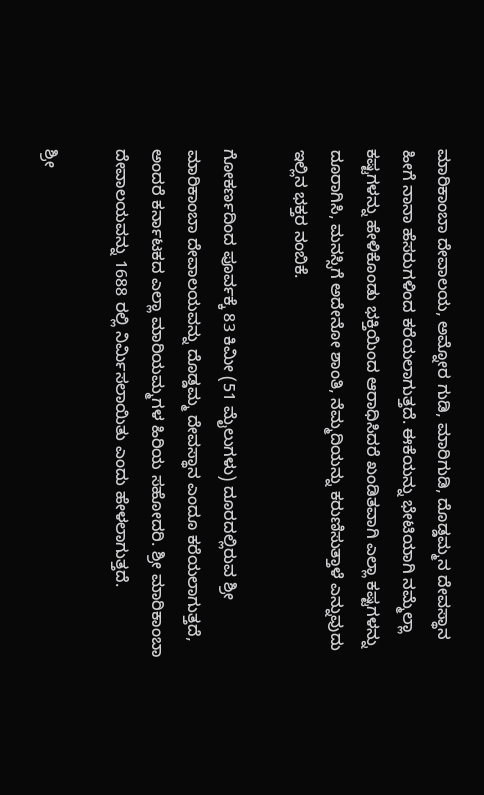ಮಾರಿಕಾಂಬಾ ದೇವಾಲಯ, ಅಮ್ನೋರ ಗುಡಿ, ಮಾರಿಗುಡಿ, ದೊಡ್ಡಮ್ಮನ ದೇವಸ್ಥಾನ ಹೀಗೆ ನಾನಾ ಹೆಸರುಗಳಿಂದ ಕರೆಯಲಾಗುತ್ತದೆ. ಈಕೆಯನ್ನು ಭೇಟಿಯಾಗಿ ನಮ್ಮೆಲ್ಲಾ ಕಷ್ಟಗಳನ್ನು ಹೇಳಿಕೊಂಡು ಭಕ್ತಿಯಿಂದ ಆರಾಧಿಸಿದರೆ ಖಂಡಿತವಾಗಿ ಎಲ್ಲಾ ಕಷ್ಟಗಳನ್ನು ದೂರಾಗಿಸಿ, ಮನಸ್ಸಿಗೆ ಅದೇನೋ ಶಾಂತಿ, ನೆಮ್ಮದಿಯನ್ನು ಕರುಣಿಸುತ್ತಾಳೆ ಎನ್ನುವುದು ಇಲ್ಲಿನ ಭಕ್ತರ ನಂಬಿಕೆ.

ಗೋಕರ್ಣದಿಂದ ಪೂರ್ವಕ್ಕೆ 83 ಕಿಮೀ (51 ಮೈಲುಗಳು) ದೂರದಲ್ಲಿರುವ ಶ್ರೀ ಮಾರಿಕಾಂಬಾ ದೇವಾಲಯವನ್ನು ದೊಡ್ಡಮ್ಮ ದೇವಸ್ಥಾನ ಎಂದೂ ಕರೆಯಲಾಗುತ್ತದೆ, ಅಂದರೆ ಕರ್ನಾಟಕದ ಎಲ್ಲಾ ಮಾರಿಯಮ್ಮಗಳ ಹಿರಿಯ ಸಹೋದರಿ. ಶ್ರೀ ಮಾರಿಕಾಂಬಾ ದೇವಾಲಯವನ್ನು 1688 ರಲ್ಲಿ ನಿರ್ಮಿಸಲಾಯಿತು ಎಂದು ಹೇಳಲಾಗುತ್ತದೆ.

ಶ್ರೀ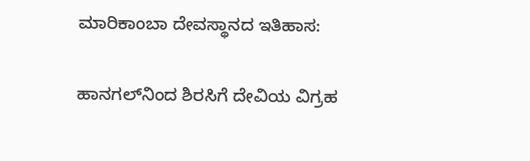ಮಾರಿಕಾಂಬಾ ದೇವಸ್ಥಾನದ ಇತಿಹಾಸ:

ಹಾನಗಲ್‌ನಿಂದ ಶಿರಸಿಗೆ ದೇವಿಯ ವಿಗ್ರಹ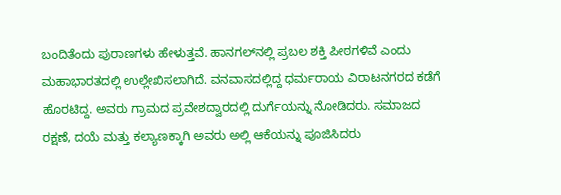ಬಂದಿತೆಂದು ಪುರಾಣಗಳು ಹೇಳುತ್ತವೆ. ಹಾನಗಲ್‌ನಲ್ಲಿ ಪ್ರಬಲ ಶಕ್ತಿ ಪೀಠಗಳಿವೆ ಎಂದು ಮಹಾಭಾರತದಲ್ಲಿ ಉಲ್ಲೇಖಿಸಲಾಗಿದೆ. ವನವಾಸದಲ್ಲಿದ್ದ ಧರ್ಮರಾಯ ವಿರಾಟನಗರದ ಕಡೆಗೆ ಹೊರಟಿದ್ದ. ಅವರು ಗ್ರಾಮದ ಪ್ರವೇಶದ್ವಾರದಲ್ಲಿ ದುರ್ಗೆಯನ್ನು ನೋಡಿದರು. ಸಮಾಜದ ರಕ್ಷಣೆ, ದಯೆ ಮತ್ತು ಕಲ್ಯಾಣಕ್ಕಾಗಿ ಅವರು ಅಲ್ಲಿ ಆಕೆಯನ್ನು ಪೂಜಿಸಿದರು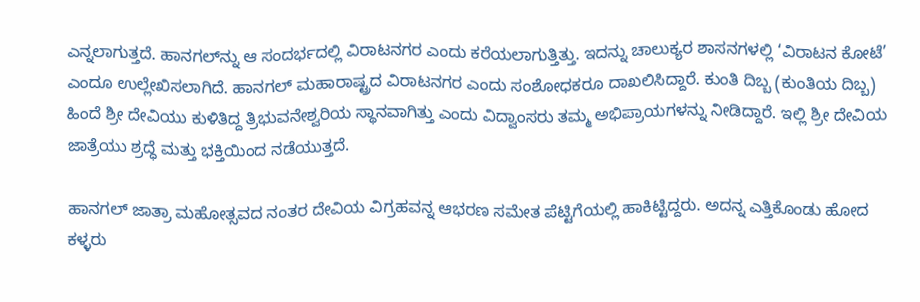ಎನ್ನಲಾಗುತ್ತದೆ. ಹಾನಗಲ್‌ನ್ನು ಆ ಸಂದರ್ಭದಲ್ಲಿ ವಿರಾಟನಗರ ಎಂದು ಕರೆಯಲಾಗುತ್ತಿತ್ತು. ಇದನ್ನು ಚಾಲುಕ್ಯರ ಶಾಸನಗಳಲ್ಲಿ ‘ವಿರಾಟನ ಕೋಟೆ’ ಎಂದೂ ಉಲ್ಲೇಖಿಸಲಾಗಿದೆ. ಹಾನಗಲ್‌ ಮಹಾರಾಷ್ಟ್ರದ ವಿರಾಟನಗರ ಎಂದು ಸಂಶೋಧಕರೂ ದಾಖಲಿಸಿದ್ದಾರೆ. ಕುಂತಿ ದಿಬ್ಬ (ಕುಂತಿಯ ದಿಬ್ಬ) ಹಿಂದೆ ಶ್ರೀ ದೇವಿಯು ಕುಳಿತಿದ್ದ ತ್ರಿಭುವನೇಶ್ವರಿಯ ಸ್ಥಾನವಾಗಿತ್ತು ಎಂದು ವಿದ್ವಾಂಸರು ತಮ್ಮ ಅಭಿಪ್ರಾಯಗಳನ್ನು ನೀಡಿದ್ದಾರೆ. ಇಲ್ಲಿ ಶ್ರೀ ದೇವಿಯ ಜಾತ್ರೆಯು ಶ್ರದ್ಧೆ ಮತ್ತು ಭಕ್ತಿಯಿಂದ ನಡೆಯುತ್ತದೆ.

ಹಾನಗಲ್ ಜಾತ್ರಾ ಮಹೋತ್ಸವದ ನಂತರ ದೇವಿಯ ವಿಗ್ರಹವನ್ನ ಆಭರಣ ಸಮೇತ ಪೆಟ್ಟಿಗೆಯಲ್ಲಿ ಹಾಕಿಟ್ಟಿದ್ದರು. ಅದನ್ನ ಎತ್ತಿಕೊಂಡು ಹೋದ ಕಳ್ಳರು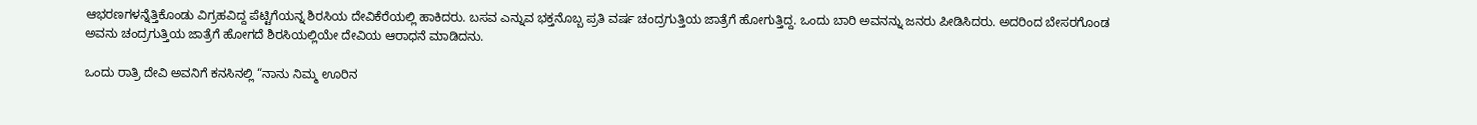ಆಭರಣಗಳನ್ನೆತ್ತಿಕೊಂಡು ವಿಗ್ರಹವಿದ್ದ ಪೆಟ್ಟಿಗೆಯನ್ನ ಶಿರಸಿಯ ದೇವಿಕೆರೆಯಲ್ಲಿ ಹಾಕಿದರು. ಬಸವ ಎನ್ನುವ ಭಕ್ತನೊಬ್ಬ ಪ್ರತಿ ವರ್ಷ ಚಂದ್ರಗುತ್ತಿಯ ಜಾತ್ರೆಗೆ ಹೋಗುತ್ತಿದ್ದ. ಒಂದು ಬಾರಿ ಅವನನ್ನು ಜನರು ಪೀಡಿಸಿದರು. ಅದರಿಂದ ಬೇಸರಗೊಂಡ ಅವನು ಚಂದ್ರಗುತ್ತಿಯ ಜಾತ್ರೆಗೆ ಹೋಗದೆ ಶಿರಸಿಯಲ್ಲಿಯೇ ದೇವಿಯ ಆರಾಧನೆ ಮಾಡಿದನು.

ಒಂದು ರಾತ್ರಿ ದೇವಿ ಅವನಿಗೆ ಕನಸಿನಲ್ಲಿ “ನಾನು ನಿಮ್ಮ ಊರಿನ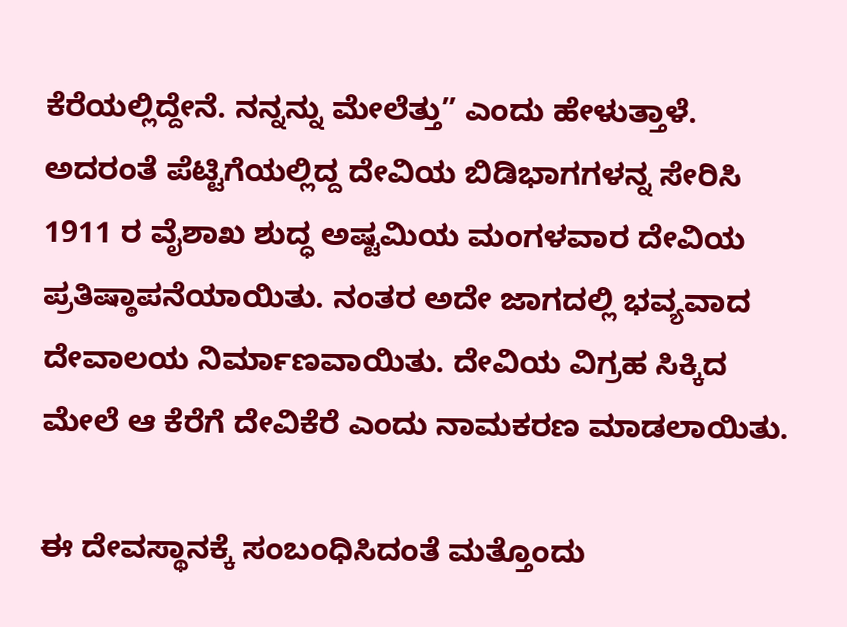ಕೆರೆಯಲ್ಲಿದ್ದೇನೆ. ನನ್ನನ್ನು ಮೇಲೆತ್ತು” ಎಂದು ಹೇಳುತ್ತಾಳೆ. ಅದರಂತೆ ಪೆಟ್ಟಿಗೆಯಲ್ಲಿದ್ದ ದೇವಿಯ ಬಿಡಿಭಾಗಗಳನ್ನ ಸೇರಿಸಿ 1911 ರ ವೈಶಾಖ ಶುದ್ಧ ಅಷ್ಟಮಿಯ ಮಂಗಳವಾರ ದೇವಿಯ ಪ್ರತಿಷ್ಠಾಪನೆಯಾಯಿತು. ನಂತರ ಅದೇ ಜಾಗದಲ್ಲಿ ಭವ್ಯವಾದ ದೇವಾಲಯ ನಿರ್ಮಾಣವಾಯಿತು. ದೇವಿಯ ವಿಗ್ರಹ ಸಿಕ್ಕಿದ ಮೇಲೆ ಆ ಕೆರೆಗೆ ದೇವಿಕೆರೆ ಎಂದು ನಾಮಕರಣ ಮಾಡಲಾಯಿತು.

ಈ ದೇವಸ್ಥಾನಕ್ಕೆ ಸಂಬಂಧಿಸಿದಂತೆ ಮತ್ತೊಂದು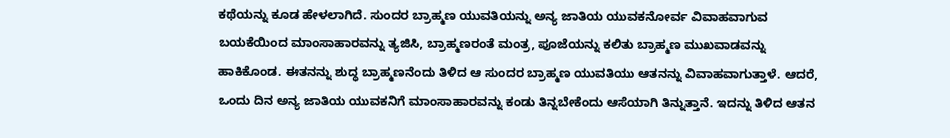ಕಥೆಯನ್ನು ಕೂಡ ಹೇಳಲಾಗಿದೆ. ಸುಂದರ ಬ್ರಾಹ್ಮಣ ಯುವತಿಯನ್ನು ಅನ್ಯ ಜಾತಿಯ ಯುವಕನೋರ್ವ ವಿವಾಹವಾಗುವ ಬಯಕೆಯಿಂದ ಮಾಂಸಾಹಾರವನ್ನು ತ್ಯಜಿಸಿ, ಬ್ರಾಹ್ಮಣರಂತೆ ಮಂತ್ರ, ಪೂಜೆಯನ್ನು ಕಲಿತು ಬ್ರಾಹ್ಮಣ ಮುಖವಾಡವನ್ನು ಹಾಕಿಕೊಂಡ. ಈತನನ್ನು ಶುದ್ಧ ಬ್ರಾಹ್ಮಣನೆಂದು ತಿಳಿದ ಆ ಸುಂದರ ಬ್ರಾಹ್ಮಣ ಯುವತಿಯು ಆತನನ್ನು ವಿವಾಹವಾಗುತ್ತಾಳೆ. ಆದರೆ, ಒಂದು ದಿನ ಅನ್ಯ ಜಾತಿಯ ಯುವಕನಿಗೆ ಮಾಂಸಾಹಾರವನ್ನು ಕಂಡು ತಿನ್ನಬೇಕೆಂದು ಆಸೆಯಾಗಿ ತಿನ್ನುತ್ತಾನೆ. ಇದನ್ನು ತಿಳಿದ ಆತನ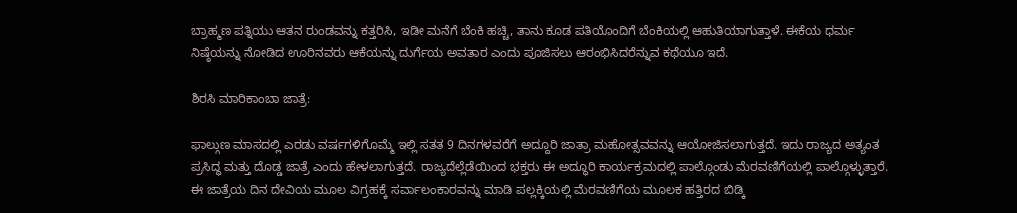ಬ್ರಾಹ್ಮಣ ಪತ್ನಿಯು ಆತನ ರುಂಡವನ್ನು ಕತ್ತರಿಸಿ, ಇಡೀ ಮನೆಗೆ ಬೆಂಕಿ ಹಚ್ಚಿ, ತಾನು ಕೂಡ ಪತಿಯೊಂದಿಗೆ ಬೆಂಕಿಯಲ್ಲಿ ಆಹುತಿಯಾಗುತ್ತಾಳೆ. ಈಕೆಯ ಧರ್ಮ ನಿಷ್ಠೆಯನ್ನು ನೋಡಿದ ಊರಿನವರು ಆಕೆಯನ್ನು ದುರ್ಗೆಯ ಅವತಾರ ಎಂದು ಪೂಜಿಸಲು ಆರಂಭಿಸಿದರೆನ್ನುವ ಕಥೆಯೂ ಇದೆ.

ಶಿರಸಿ ಮಾರಿಕಾಂಬಾ ಜಾತ್ರೆ:

ಫಾಲ್ಗುಣ ಮಾಸದಲ್ಲಿ ಎರಡು ವರ್ಷಗಳಿಗೊಮ್ಮೆ ಇಲ್ಲಿ ಸತತ 9 ದಿನಗಳವರೆಗೆ ಅದ್ದೂರಿ ಜಾತ್ರಾ ಮಹೋತ್ಸವವನ್ನು ಆಯೋಜಿಸಲಾಗುತ್ತದೆ. ಇದು ರಾಜ್ಯದ ಅತ್ಯಂತ ಪ್ರಸಿದ್ಧ ಮತ್ತು ದೊಡ್ಡ ಜಾತ್ರೆ ಎಂದು ಹೇಳಲಾಗುತ್ತದೆ. ರಾಜ್ಯದೆಲ್ಲೆಡೆಯಿಂದ ಭಕ್ತರು ಈ ಅದ್ಧೂರಿ ಕಾರ್ಯಕ್ರಮದಲ್ಲಿ ಪಾಲ್ಗೊಂಡು ಮೆರವಣಿಗೆಯಲ್ಲಿ ಪಾಲ್ಗೊಳ್ಳುತ್ತಾರೆ. ಈ ಜಾತ್ರೆಯ ದಿನ ದೇವಿಯ ಮೂಲ ವಿಗ್ರಹಕ್ಕೆ ಸರ್ವಾಲಂಕಾರವನ್ನು ಮಾಡಿ ಪಲ್ಲಕ್ಕಿಯಲ್ಲಿ ಮೆರವಣಿಗೆಯ ಮೂಲಕ ಹತ್ತಿರದ ಬಿಡ್ಕಿ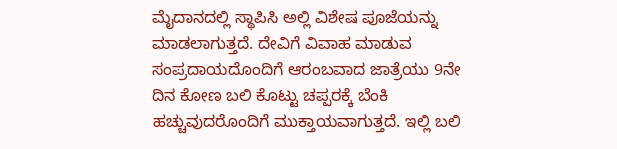ಮೈದಾನದಲ್ಲಿ ಸ್ಥಾಪಿಸಿ ಅಲ್ಲಿ ವಿಶೇಷ ಪೂಜೆಯನ್ನು ಮಾಡಲಾಗುತ್ತದೆ. ದೇವಿಗೆ ವಿವಾಹ ಮಾಡುವ ಸಂಪ್ರದಾಯದೊಂದಿಗೆ ಆರಂಬವಾದ ಜಾತ್ರೆಯು 9ನೇ ದಿನ ಕೋಣ ಬಲಿ ಕೊಟ್ಟು ಚಪ್ಪರಕ್ಕೆ ಬೆಂಕಿ ಹಚ್ಚುವುದರೊಂದಿಗೆ ಮುಕ್ತಾಯವಾಗುತ್ತದೆ. ಇಲ್ಲಿ ಬಲಿ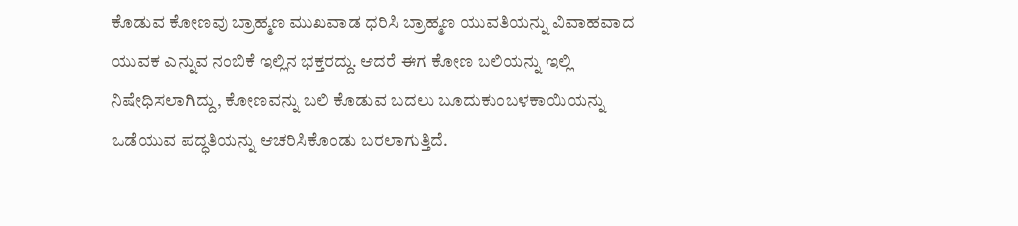ಕೊಡುವ ಕೋಣವು ಬ್ರಾಹ್ಮಣ ಮುಖವಾಡ ಧರಿಸಿ ಬ್ರಾಹ್ಮಣ ಯುವತಿಯನ್ನು ವಿವಾಹವಾದ ಯುವಕ ಎನ್ನುವ ನಂಬಿಕೆ ಇಲ್ಲಿನ ಭಕ್ತರದ್ದು. ಆದರೆ ಈಗ ಕೋಣ ಬಲಿಯನ್ನು ಇಲ್ಲಿ ನಿಷೇಧಿಸಲಾಗಿದ್ದು, ಕೋಣವನ್ನು ಬಲಿ ಕೊಡುವ ಬದಲು ಬೂದುಕುಂಬಳಕಾಯಿಯನ್ನು ಒಡೆಯುವ ಪದ್ಧತಿಯನ್ನು ಆಚರಿಸಿಕೊಂಡು ಬರಲಾಗುತ್ತಿದೆ.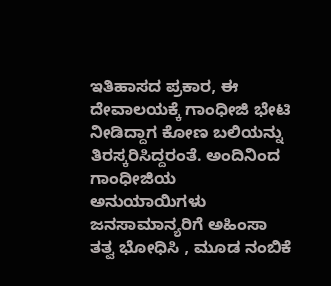ಇತಿಹಾಸದ ಪ್ರಕಾರ, ಈ ದೇವಾಲಯಕ್ಕೆ ಗಾಂಧೀಜಿ ಭೇಟಿ ನೀಡಿದ್ದಾಗ ಕೋಣ ಬಲಿಯನ್ನು ತಿರಸ್ಕರಿಸಿದ್ದರಂತೆ. ಅಂದಿನಿಂದ ಗಾಂಧೀಜಿಯ ಅನುಯಾಯಿಗಳು ಜನಸಾಮಾನ್ಯರಿಗೆ ಅಹಿಂಸಾ ತತ್ವ ಭೋಧಿಸಿ , ಮೂಡ ನಂಬಿಕೆ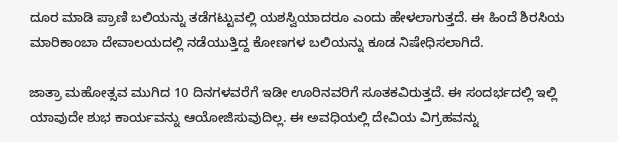ದೂರ ಮಾಡಿ ಪ್ರಾಣಿ ಬಲಿಯನ್ನು ತಡೆಗಟ್ಟುವಲ್ಲಿ ಯಶಸ್ವಿಯಾದರೂ ಎಂದು ಹೇಳಲಾಗುತ್ತದೆ. ಈ ಹಿಂದೆ ಶಿರಸಿಯ ಮಾರಿಕಾಂಬಾ ದೇವಾಲಯದಲ್ಲಿ ನಡೆಯುತ್ತಿದ್ದ ಕೋಣಗಳ ಬಲಿಯನ್ನು ಕೂಡ ನಿಷೇಧಿಸಲಾಗಿದೆ.

ಜಾತ್ರಾ ಮಹೋತ್ಸವ ಮುಗಿದ 10 ದಿನಗಳವರೆಗೆ ಇಡೀ ಊರಿನವರಿಗೆ ಸೂತಕವಿರುತ್ತದೆ. ಈ ಸಂದರ್ಭದಲ್ಲಿ ಇಲ್ಲಿ ಯಾವುದೇ ಶುಭ ಕಾರ್ಯವನ್ನು ಆಯೋಜಿಸುವುದಿಲ್ಲ. ಈ ಅವಧಿಯಲ್ಲಿ ದೇವಿಯ ವಿಗ್ರಹವನ್ನು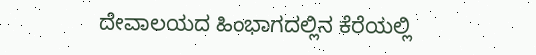ದೇವಾಲಯದ ಹಿಂಭಾಗದಲ್ಲಿನ ಕೆರೆಯಲ್ಲಿ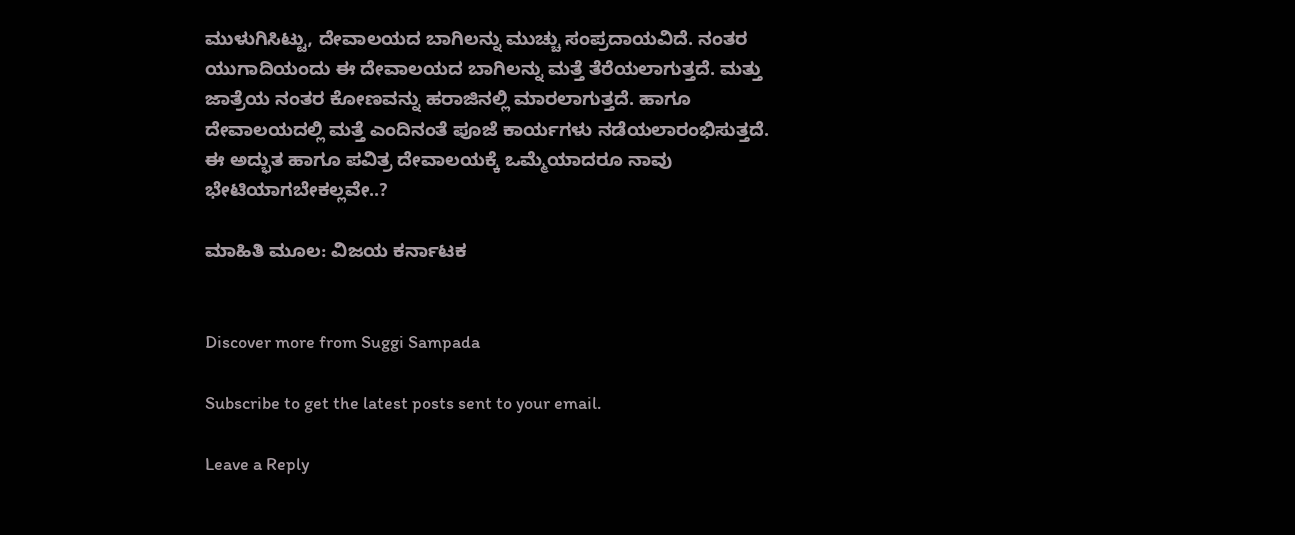ಮುಳುಗಿಸಿಟ್ಟು, ದೇವಾಲಯದ ಬಾಗಿಲನ್ನು ಮುಚ್ಚು ಸಂಪ್ರದಾಯವಿದೆ. ನಂತರ ಯುಗಾದಿಯಂದು ಈ ದೇವಾಲಯದ ಬಾಗಿಲನ್ನು ಮತ್ತೆ ತೆರೆಯಲಾಗುತ್ತದೆ. ಮತ್ತು ಜಾತ್ರೆಯ ನಂತರ ಕೋಣವನ್ನು ಹರಾಜಿನಲ್ಲಿ ಮಾರಲಾಗುತ್ತದೆ. ಹಾಗೂ ದೇವಾಲಯದಲ್ಲಿ ಮತ್ತೆ ಎಂದಿನಂತೆ ಪೂಜೆ ಕಾರ್ಯಗಳು ನಡೆಯಲಾರಂಭಿಸುತ್ತದೆ. ಈ ಅದ್ಭುತ ಹಾಗೂ ಪವಿತ್ರ ದೇವಾಲಯಕ್ಕೆ ಒಮ್ಮೆಯಾದರೂ ನಾವು ಭೇಟಿಯಾಗಬೇಕಲ್ಲವೇ..?

ಮಾಹಿತಿ ಮೂಲ: ವಿಜಯ ಕರ್ನಾಟಕ


Discover more from Suggi Sampada

Subscribe to get the latest posts sent to your email.

Leave a Reply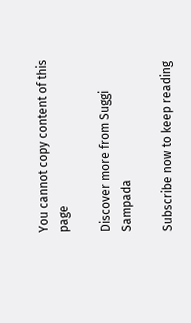You cannot copy content of this page

Discover more from Suggi Sampada

Subscribe now to keep reading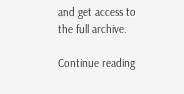and get access to the full archive.

Continue reading